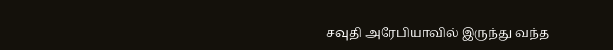சவுதி அரேபியாவில் இருந்து வந்த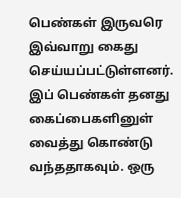பெண்கள் இருவரெ இவ்வாறு கைது செய்யப்பட்டுள்ளனர். இப் பெண்கள் தனது கைப்பைகளினுள் வைத்து கொண்டு வந்ததாகவும். ஒரு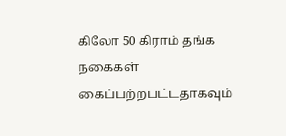கிலோ 50 கிராம் தங்க நகைகள் கைப்பற்றபட்டதாகவும்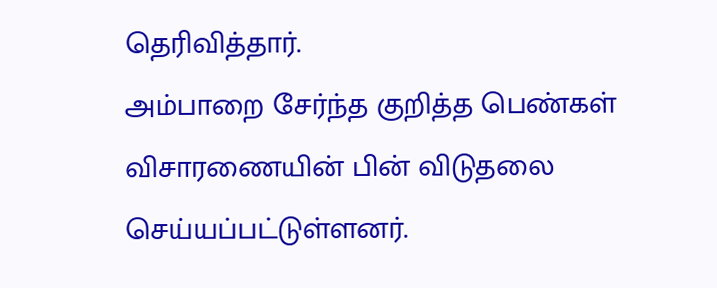தெரிவித்தார்.
அம்பாறை சேர்ந்த குறித்த பெண்கள் விசாரணையின் பின் விடுதலை செய்யப்பட்டுள்ளனர்.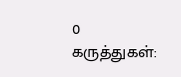0 கருத்துகள்: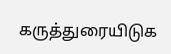கருத்துரையிடுக